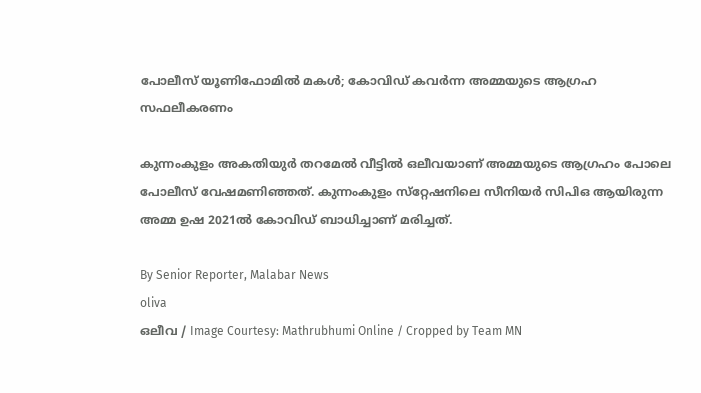പോലീസ് യൂണിഫോമിൽ മകൾ; കോവിഡ് കവർന്ന അമ്മയുടെ ആഗ്രഹ സഫലീകരണം

കുന്നംകുളം അകതിയുർ തറമേൽ വീട്ടിൽ ഒലീവയാണ് അമ്മയുടെ ആഗ്രഹം പോലെ പോലീസ് വേഷമണിഞ്ഞത്. കുന്നംകുളം സ്‌റ്റേഷനിലെ സീനിയർ സിപിഒ ആയിരുന്ന അമ്മ ഉഷ 2021ൽ കോവിഡ് ബാധിച്ചാണ് മരിച്ചത്.

By Senior Reporter, Malabar News
oliva
ഒലീവ / Image Courtesy: Mathrubhumi Online / Cropped by Team MN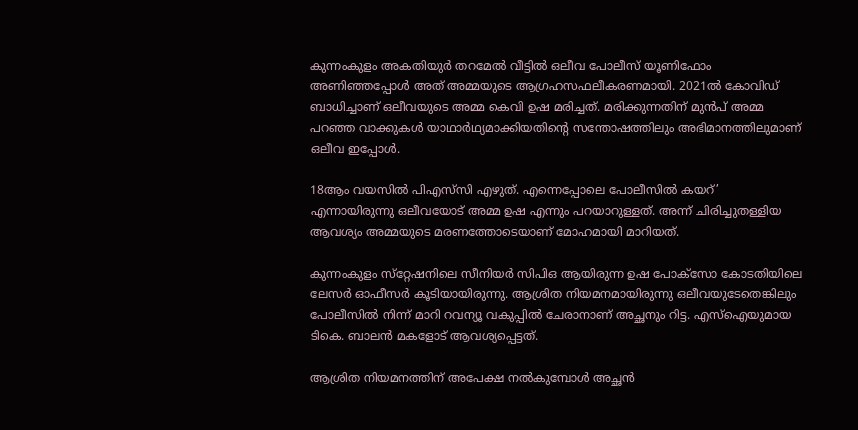കുന്നംകുളം അകതിയുർ തറമേൽ വീട്ടിൽ ഒലീവ പോലീസ് യൂണിഫോം അണിഞ്ഞപ്പോൾ അത് അമ്മയുടെ ആഗ്രഹസഫലീകരണമായി. 2021ൽ കോവിഡ് ബാധിച്ചാണ് ഒലീവയുടെ അമ്മ കെവി ഉഷ മരിച്ചത്. മരിക്കുന്നതിന് മുൻപ് അമ്മ പറഞ്ഞ വാക്കുകൾ യാഥാർഥ്യമാക്കിയതിന്റെ സന്തോഷത്തിലും അഭിമാനത്തിലുമാണ് ഒലീവ ഇപ്പോൾ.

18ആം വയസിൽ പിഎസ്‌സി എഴുത്. എന്നെപ്പോലെ പോലീസിൽ കയറ്’ എന്നായിരുന്നു ഒലീവയോട് അമ്മ ഉഷ എന്നും പറയാറുള്ളത്. അന്ന് ചിരിച്ചുതള്ളിയ ആവശ്യം അമ്മയുടെ മരണത്തോടെയാണ് മോഹമായി മാറിയത്.

കുന്നംകുളം സ്‌റ്റേഷനിലെ സീനിയർ സിപിഒ ആയിരുന്ന ഉഷ പോക്‌സോ കോടതിയിലെ ലേസർ ഓഫീസർ കൂടിയായിരുന്നു. ആശ്രിത നിയമനമായിരുന്നു ഒലീവയുടേതെങ്കിലും പോലീസിൽ നിന്ന് മാറി റവന്യൂ വകുപ്പിൽ ചേരാനാണ് അച്ഛനും റിട്ട. എസ്‌ഐയുമായ ടികെ. ബാലൻ മകളോട് ആവശ്യപ്പെട്ടത്.

ആശ്രിത നിയമനത്തിന് അപേക്ഷ നൽകുമ്പോൾ അച്ഛൻ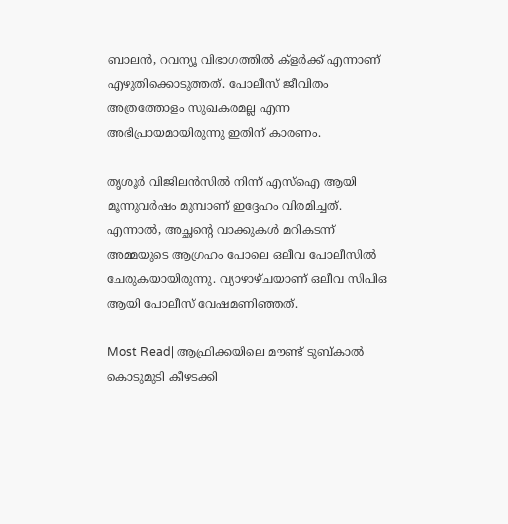ബാലൻ, റവന്യൂ വിഭാഗത്തിൽ ക്ളർക്ക് എന്നാണ് എഴുതിക്കൊടുത്തത്. പോലീസ് ജീവിതം അത്രത്തോളം സുഖകരമല്ല എന്ന അഭിപ്രായമായിരുന്നു ഇതിന് കാരണം.

തൃശൂർ വിജിലൻസിൽ നിന്ന് എസ്‌ഐ ആയി മൂന്നുവർഷം മുമ്പാണ് ഇദ്ദേഹം വിരമിച്ചത്. എന്നാൽ, അച്ഛന്റെ വാക്കുകൾ മറികടന്ന് അമ്മയുടെ ആഗ്രഹം പോലെ ഒലീവ പോലീസിൽ ചേരുകയായിരുന്നു. വ്യാഴാഴ്‌ചയാണ് ഒലീവ സിപിഒ ആയി പോലീസ് വേഷമണിഞ്ഞത്.

Most Read| ആഫ്രിക്കയിലെ മൗണ്ട് ടുബ്‌കാൽ കൊടുമുടി കീഴടക്കി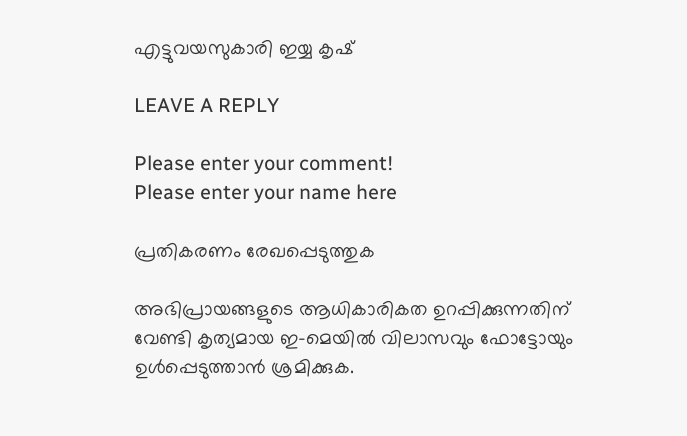എട്ടുവയസുകാരി ഇയ്യ കൃഷ്

LEAVE A REPLY

Please enter your comment!
Please enter your name here

പ്രതികരണം രേഖപ്പെടുത്തുക

അഭിപ്രായങ്ങളുടെ ആധികാരികത ഉറപ്പിക്കുന്നതിന് വേണ്ടി കൃത്യമായ ഇ-മെയിൽ വിലാസവും ഫോട്ടോയും ഉൾപ്പെടുത്താൻ ശ്രമിക്കുക.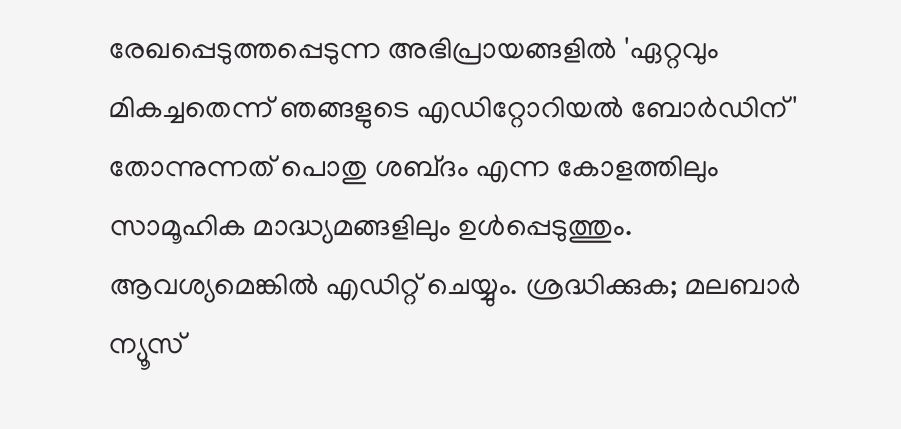രേഖപ്പെടുത്തപ്പെടുന്ന അഭിപ്രായങ്ങളിൽ 'ഏറ്റവും മികച്ചതെന്ന് ഞങ്ങളുടെ എഡിറ്റോറിയൽ ബോർഡിന്' തോന്നുന്നത് പൊതു ശബ്‌ദം എന്ന കോളത്തിലും സാമൂഹിക മാദ്ധ്യമങ്ങളിലും ഉൾപ്പെടുത്തും. ആവശ്യമെങ്കിൽ എഡിറ്റ് ചെയ്യും. ശ്രദ്ധിക്കുക; മലബാർ ന്യൂസ്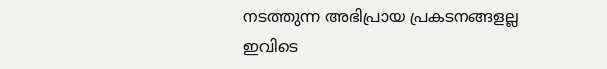നടത്തുന്ന അഭിപ്രായ പ്രകടനങ്ങളല്ല ഇവിടെ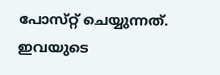പോസ്‌റ്റ് ചെയ്യുന്നത്. ഇവയുടെ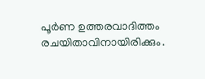പൂർണ ഉത്തരവാദിത്തം രചയിതാവിനായിരിക്കും.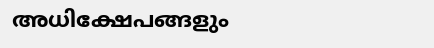അധിക്ഷേപങ്ങളും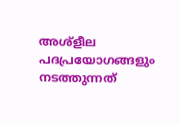അശ്‌ളീല പദപ്രയോഗങ്ങളും നടത്തുന്നത്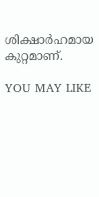ശിക്ഷാർഹമായ കുറ്റമാണ്.

YOU MAY LIKE